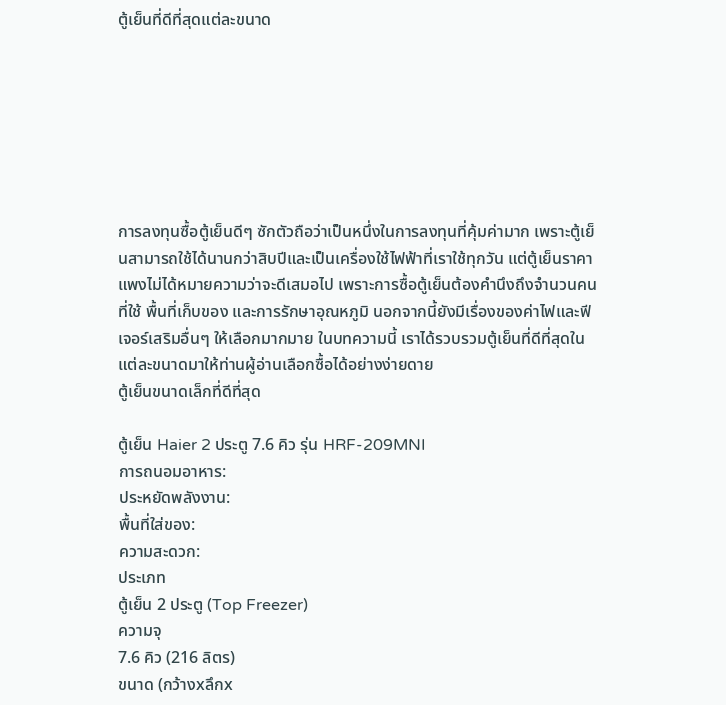ตู้เย็นที่ดีที่สุดแต่ละขนาด







การลงทุนซื้อตู้เย็นดีๆ ซักตัวถือว่าเป็นหนึ่งในการลงทุนที่คุ้มค่ามาก เพราะตู้เย็นสามารถใช้ได้นานกว่าสิบปีและเป็นเครื่องใช้ไฟฟ้าที่เราใช้ทุกวัน แต่ตู้เย็นราคาแพงไม่ได้หมายความว่าจะดีเสมอไป เพราะการซื้อตู้เย็นต้องคำนึงถึงจำนวนคนที่ใช้ พื้นที่เก็บของ และการรักษาอุณหภูมิ นอกจากนี้ยังมีเรื่องของค่าไฟและฟีเจอร์เสริมอื่นๆ ให้เลือกมากมาย ในบทความนี้ เราได้รวบรวมตู้เย็นที่ดีที่สุดในแต่ละขนาดมาให้ท่านผู้อ่านเลือกซื้อได้อย่างง่ายดาย
ตู้เย็นขนาดเล็กที่ดีที่สุด

ตู้เย็น Haier 2 ประตู 7.6 คิว รุ่น HRF-209MNI
การถนอมอาหาร:
ประหยัดพลังงาน:
พื้นที่ใส่ของ:
ความสะดวก:
ประเภท
ตู้เย็น 2 ประตู (Top Freezer)
ความจุ
7.6 คิว (216 ลิตร)
ขนาด (กว้างxลึกx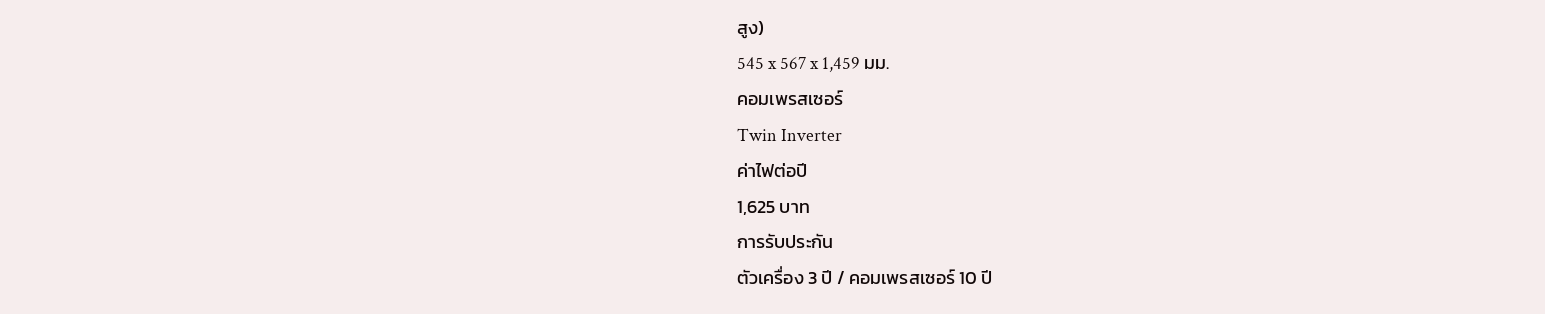สูง)
545 x 567 x 1,459 มม.
คอมเพรสเซอร์
Twin Inverter
ค่าไฟต่อปี
1,625 บาท
การรับประกัน
ตัวเครื่อง 3 ปี / คอมเพรสเซอร์ 10 ปี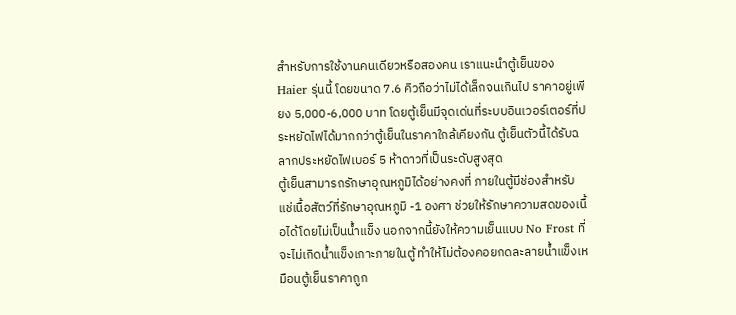สำหรับการใช้งานคนเดียวหรือสองคน เราแนะนำตู้เย็นของ Haier รุ่นนี้ โดยขนาด 7.6 คิวถือว่าไม่ได้เล็กจนเกินไป ราคาอยู่เพียง 5,000-6,000 บาท โดยตู้เย็นมีจุดเด่นที่ระบบอินเวอร์เตอร์ที่ประหยัดไฟได้มากกว่าตู้เย็นในราคาใกล้เคียงกัน ตู้เย็นตัวนี้ได้รับฉลากประหยัดไฟเบอร์ 5 ห้าดาวที่เป็นระดับสูงสุด
ตู้เย็นสามารถรักษาอุณหภูมิได้อย่างคงที่ ภายในตู้มีช่องสำหรับแช่เนื้อสัตว์ที่รักษาอุณหภูมิ -1 องศา ช่วยให้รักษาความสดของเนื้อได้โดยไม่เป็นน้ำแข็ง นอกจากนี้ยังให้ความเย็นแบบ No Frost ที่จะไม่เกิดน้ำแข็งเกาะภายในตู้ ทำให้ไม่ต้องคอยกดละลายน้ำแข็งเหมือนตู้เย็นราคาถูก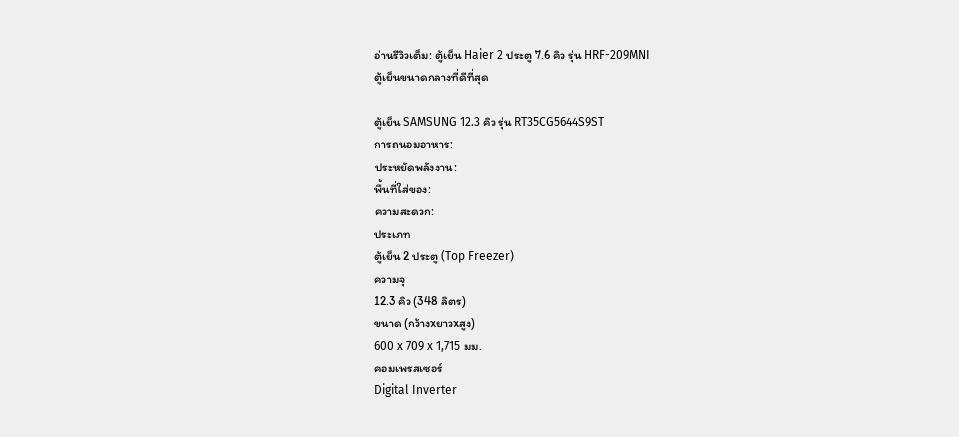อ่านรีวิวเต็ม: ตู้เย็น Haier 2 ประตู 7.6 คิว รุ่น HRF-209MNI
ตู้เย็นขนาดกลางที่ดีที่สุด

ตู้เย็น SAMSUNG 12.3 คิว รุ่น RT35CG5644S9ST
การถนอมอาหาร:
ประหยัดพลังงาน:
พื้นที่ใส่ของ:
ความสะดวก:
ประเภท
ตู้เย็น 2 ประตู (Top Freezer)
ความจุ
12.3 คิว (348 ลิตร)
ขนาด (กว้างxยาวxสูง)
600 x 709 x 1,715 มม.
คอมเพรสเซอร์
Digital Inverter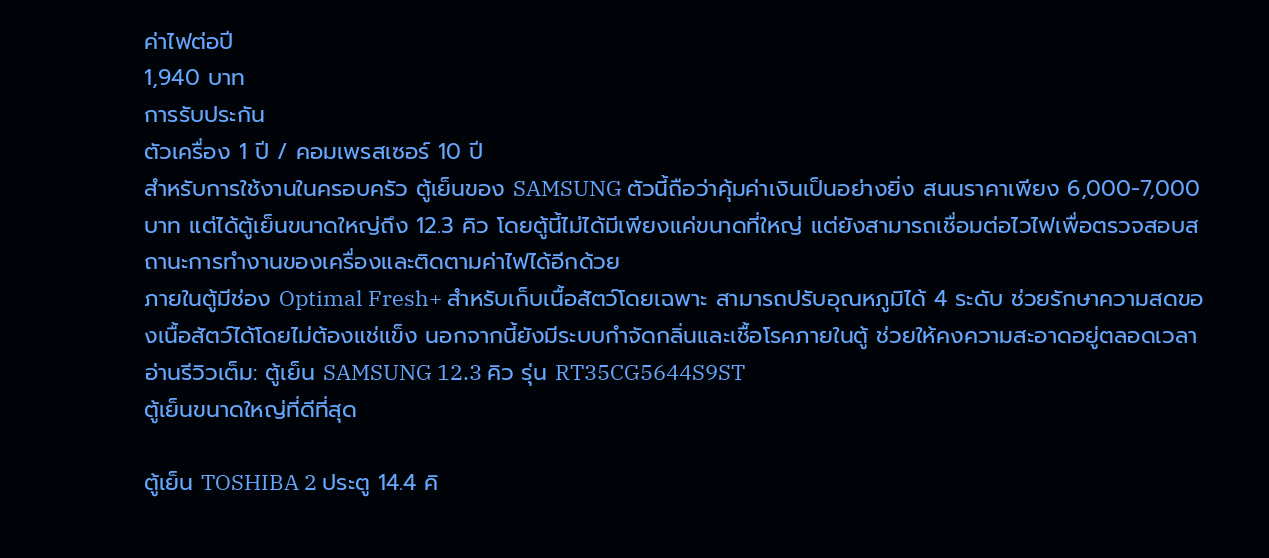ค่าไฟต่อปี
1,940 บาท
การรับประกัน
ตัวเครื่อง 1 ปี / คอมเพรสเซอร์ 10 ปี
สำหรับการใช้งานในครอบครัว ตู้เย็นของ SAMSUNG ตัวนี้ถือว่าคุ้มค่าเงินเป็นอย่างยิ่ง สนนราคาเพียง 6,000-7,000 บาท แต่ได้ตู้เย็นขนาดใหญ่ถึง 12.3 คิว โดยตู้นี้ไม่ได้มีเพียงแค่ขนาดที่ใหญ่ แต่ยังสามารถเชื่อมต่อไวไฟเพื่อตรวจสอบสถานะการทำงานของเครื่องและติดตามค่าไฟได้อีกด้วย
ภายในตู้มีช่อง Optimal Fresh+ สำหรับเก็บเนื้อสัตว์โดยเฉพาะ สามารถปรับอุณหภูมิได้ 4 ระดับ ช่วยรักษาความสดของเนื้อสัตว์ได้โดยไม่ต้องแช่แข็ง นอกจากนี้ยังมีระบบกำจัดกลิ่นและเชื้อโรคภายในตู้ ช่วยให้คงความสะอาดอยู่ตลอดเวลา
อ่านรีวิวเต็ม: ตู้เย็น SAMSUNG 12.3 คิว รุ่น RT35CG5644S9ST
ตู้เย็นขนาดใหญ่ที่ดีที่สุด

ตู้เย็น TOSHIBA 2 ประตู 14.4 คิ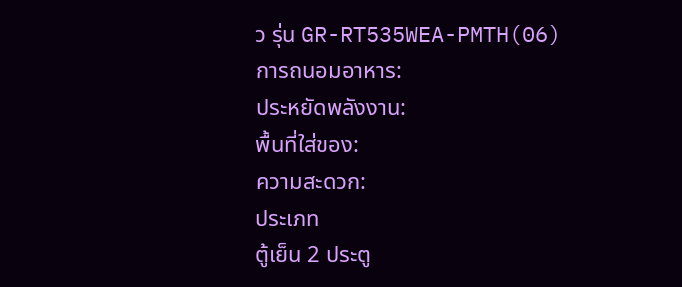ว รุ่น GR-RT535WEA-PMTH(06)
การถนอมอาหาร:
ประหยัดพลังงาน:
พื้นที่ใส่ของ:
ความสะดวก:
ประเภท
ตู้เย็น 2 ประตู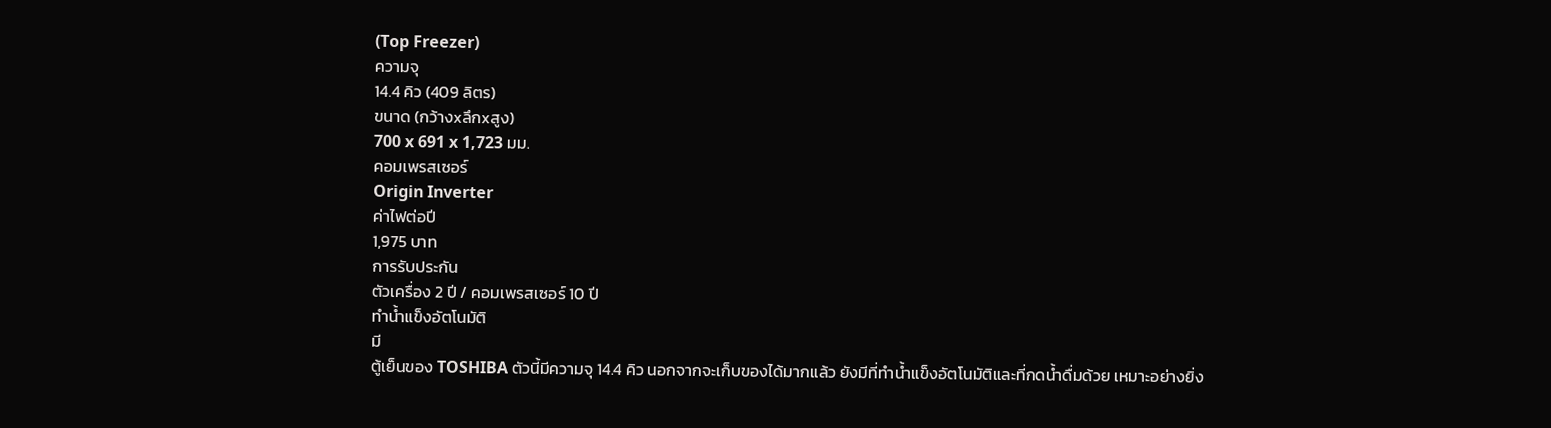(Top Freezer)
ความจุ
14.4 คิว (409 ลิตร)
ขนาด (กว้างxลึกxสูง)
700 x 691 x 1,723 มม.
คอมเพรสเซอร์
Origin Inverter
ค่าไฟต่อปี
1,975 บาท
การรับประกัน
ตัวเครื่อง 2 ปี / คอมเพรสเซอร์ 10 ปี
ทำน้ำแข็งอัตโนมัติ
มี
ตู้เย็นของ TOSHIBA ตัวนี้มีความจุ 14.4 คิว นอกจากจะเก็บของได้มากแล้ว ยังมีที่ทำน้ำแข็งอัตโนมัติและที่กดน้ำดื่มด้วย เหมาะอย่างยิ่ง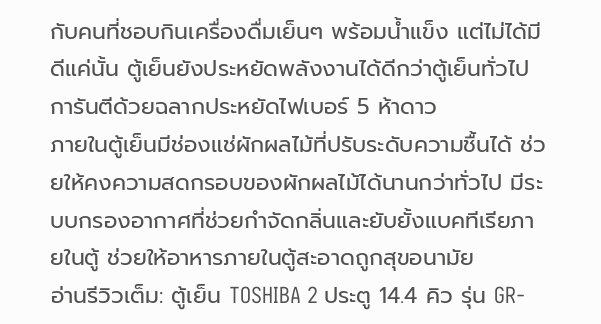กับคนที่ชอบกินเครื่องดื่มเย็นๆ พร้อมน้ำแข็ง แต่ไม่ได้มีดีแค่นั้น ตู้เย็นยังประหยัดพลังงานได้ดีกว่าตู้เย็นทั่วไป การันตีด้วยฉลากประหยัดไฟเบอร์ 5 ห้าดาว
ภายในตู้เย็นมีช่องแช่ผักผลไม้ที่ปรับระดับความชื้นได้ ช่วยให้คงความสดกรอบของผักผลไม้ได้นานกว่าทั่วไป มีระบบกรองอากาศที่ช่วยกำจัดกลิ่นและยับยั้งแบคทีเรียภายในตู้ ช่วยให้อาหารภายในตู้สะอาดถูกสุขอนามัย
อ่านรีวิวเต็ม: ตู้เย็น TOSHIBA 2 ประตู 14.4 คิว รุ่น GR-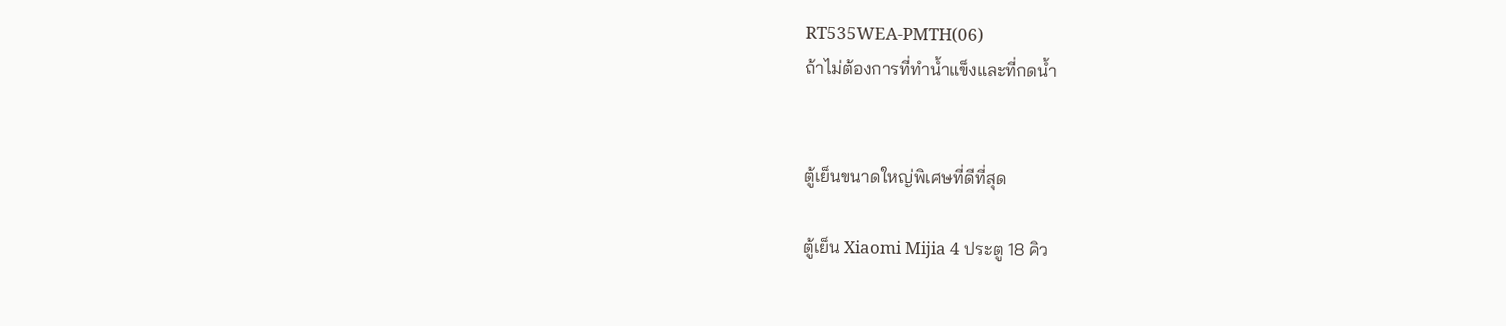RT535WEA-PMTH(06)
ถ้าไม่ต้องการที่ทำน้ำแข็งและที่กดน้ำ


ตู้เย็นขนาดใหญ่พิเศษที่ดีที่สุด

ตู้เย็น Xiaomi Mijia 4 ประตู 18 คิว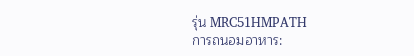รุ่น MRC51HMPATH
การถนอมอาหาร: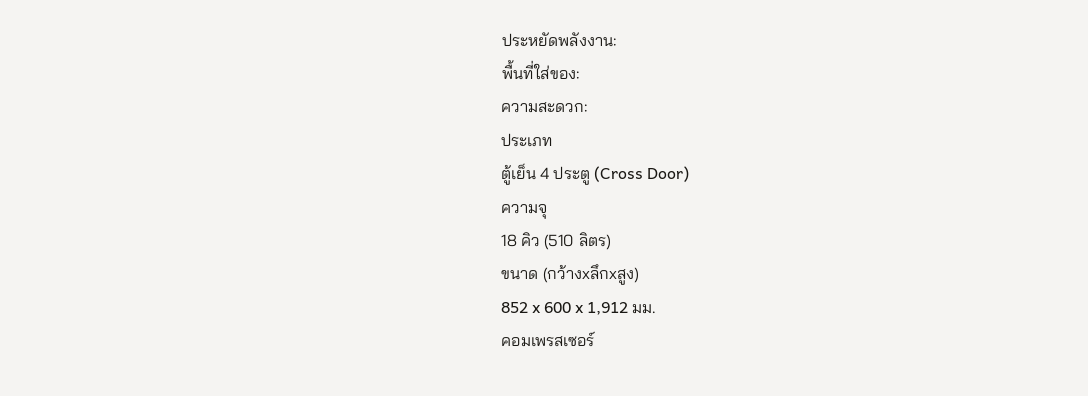ประหยัดพลังงาน:
พื้นที่ใส่ของ:
ความสะดวก:
ประเภท
ตู้เย็น 4 ประตู (Cross Door)
ความจุ
18 คิว (510 ลิตร)
ขนาด (กว้างxลึกxสูง)
852 x 600 x 1,912 มม.
คอมเพรสเซอร์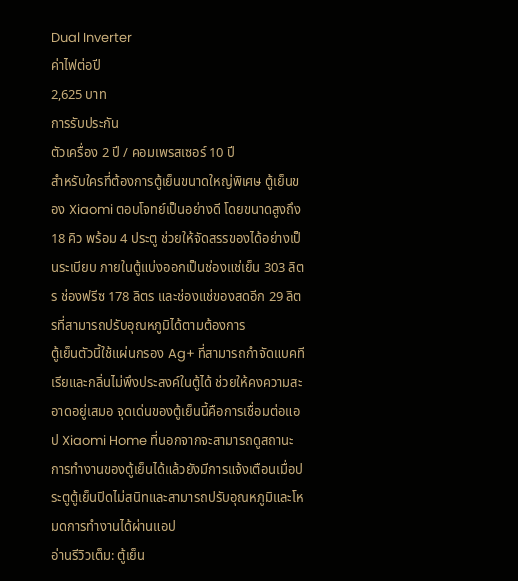Dual Inverter
ค่าไฟต่อปี
2,625 บาท
การรับประกัน
ตัวเครื่อง 2 ปี / คอมเพรสเซอร์ 10 ปี
สำหรับใครที่ต้องการตู้เย็นขนาดใหญ่พิเศษ ตู้เย็นของ Xiaomi ตอบโจทย์เป็นอย่างดี โดยขนาดสูงถึง 18 คิว พร้อม 4 ประตู ช่วยให้จัดสรรของได้อย่างเป็นระเบียบ ภายในตู้แบ่งออกเป็นช่องแช่เย็น 303 ลิตร ช่องฟรีซ 178 ลิตร และช่องแช่ของสดอีก 29 ลิตรที่สามารถปรับอุณหภูมิได้ตามต้องการ
ตู้เย็นตัวนี้ใช้แผ่นกรอง Ag+ ที่สามารถกำจัดแบคทีเรียและกลิ่นไม่พึงประสงค์ในตู้ได้ ช่วยให้คงความสะอาดอยู่เสมอ จุดเด่นของตู้เย็นนี้คือการเชื่อมต่อแอป Xiaomi Home ที่นอกจากจะสามารถดูสถานะการทำงานของตู้เย็นได้แล้วยังมีการแจ้งเตือนเมื่อประตูตู้เย็นปิดไม่สนิทและสามารถปรับอุณหภูมิและโหมดการทำงานได้ผ่านแอป
อ่านรีวิวเต็ม: ตู้เย็น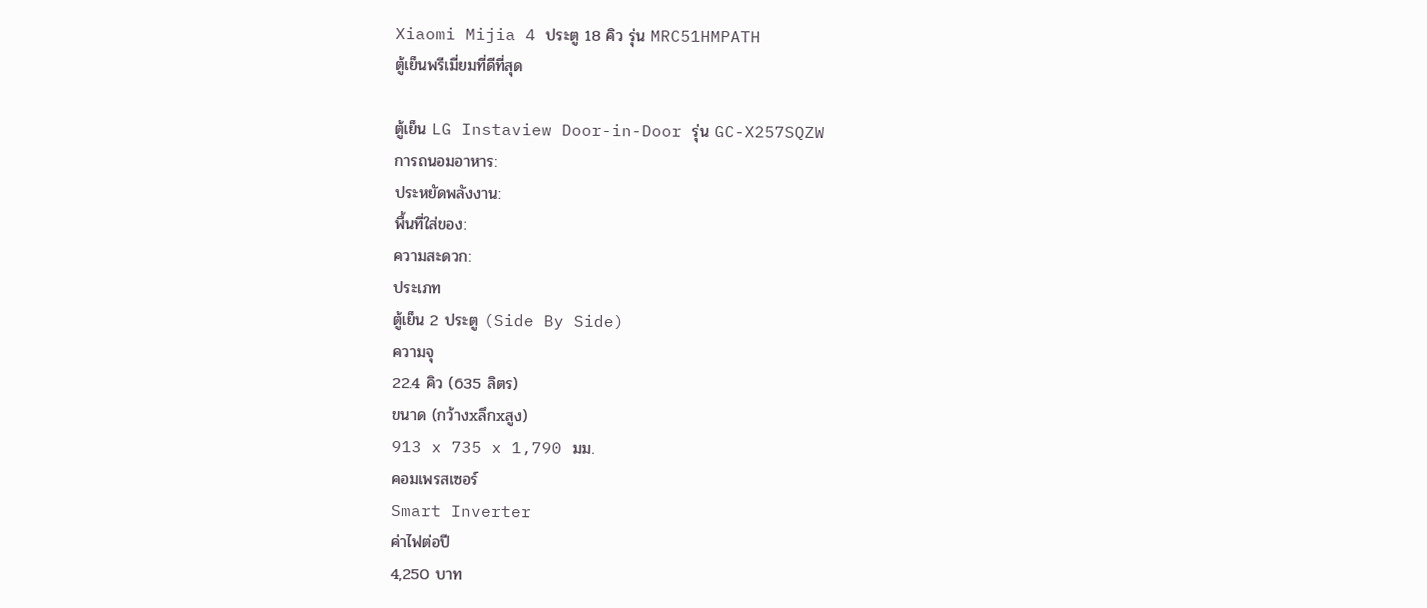Xiaomi Mijia 4 ประตู 18 คิว รุ่น MRC51HMPATH
ตู้เย็นพรีเมี่ยมที่ดีที่สุด

ตู้เย็น LG Instaview Door-in-Door รุ่น GC-X257SQZW
การถนอมอาหาร:
ประหยัดพลังงาน:
พื้นที่ใส่ของ:
ความสะดวก:
ประเภท
ตู้เย็น 2 ประตู (Side By Side)
ความจุ
22.4 คิว (635 ลิตร)
ขนาด (กว้างxลึกxสูง)
913 x 735 x 1,790 มม.
คอมเพรสเซอร์
Smart Inverter
ค่าไฟต่อปี
4,250 บาท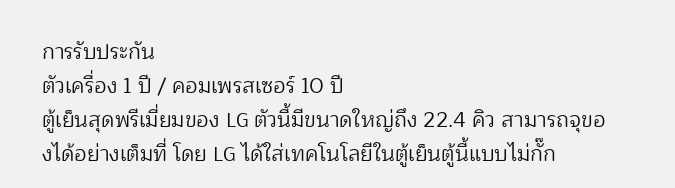การรับประกัน
ตัวเครื่อง 1 ปี / คอมเพรสเซอร์ 10 ปี
ตู้เย็นสุดพรีเมี่ยมของ LG ตัวนี้มีขนาดใหญ่ถึง 22.4 คิว สามารถจุของได้อย่างเต็มที่ โดย LG ได้ใส่เทคโนโลยีในตู้เย็นตู้นี้แบบไม่กั๊ก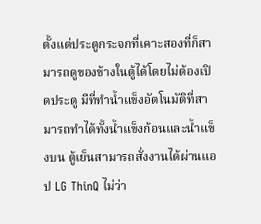ตั้งแต่ประตูกระจกที่เคาะสองที่ก็สามารถดูของข้างในตู้ได้โดยไม่ต้องเปิดประตู มีที่ทำน้ำแข็งอัตโนมัติที่สามารถทำได้ทั้งน้ำแข็งก้อนและน้ำแข็งบน ตู้เย็นสามารถสั่งงานได้ผ่านแอป LG ThinQ ไม่ว่า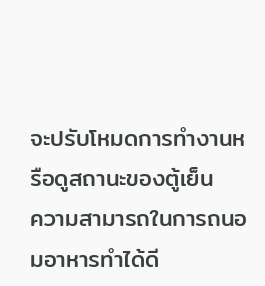จะปรับโหมดการทำงานหรือดูสถานะของตู้เย็น
ความสามารถในการถนอมอาหารทำได้ดี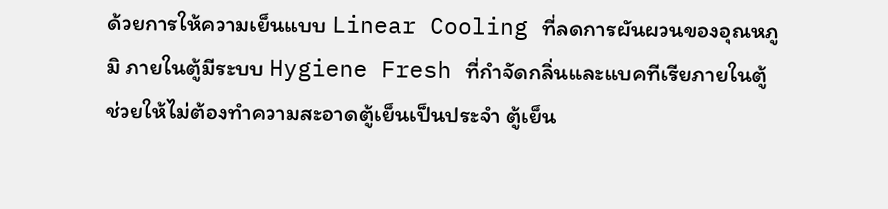ด้วยการให้ความเย็นแบบ Linear Cooling ที่ลดการผันผวนของอุณหภูมิ ภายในตู้มีระบบ Hygiene Fresh ที่กำจัดกลิ่นและแบคทีเรียภายในตู้ ช่วยให้ไม่ต้องทำความสะอาดตู้เย็นเป็นประจำ ตู้เย็น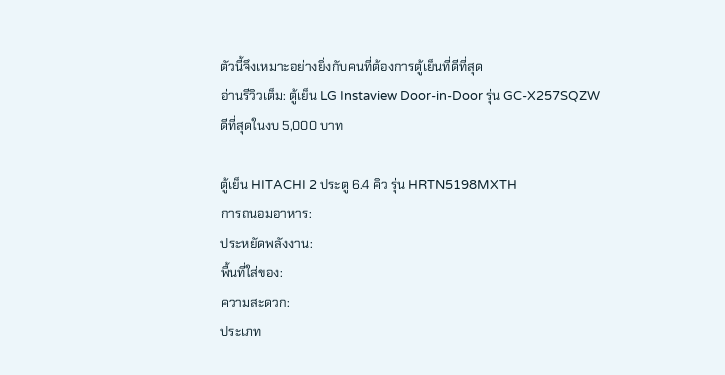ตัวนี้จึงเหมาะอย่างยิ่งกับคนที่ต้องการตู้เย็นที่ดีที่สุด
อ่านรีวิวเต็ม: ตู้เย็น LG Instaview Door-in-Door รุ่น GC-X257SQZW
ดีที่สุดในงบ 5,000 บาท

ตู้เย็น HITACHI 2 ประตู 6.4 คิว รุ่น HRTN5198MXTH
การถนอมอาหาร:
ประหยัดพลังงาน:
พื้นที่ใส่ของ:
ความสะดวก:
ประเภท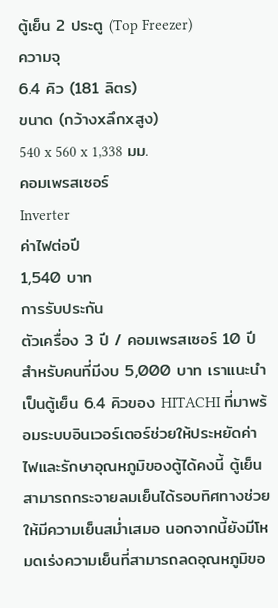ตู้เย็น 2 ประตู (Top Freezer)
ความจุ
6.4 คิว (181 ลิตร)
ขนาด (กว้างxลึกxสูง)
540 x 560 x 1,338 มม.
คอมเพรสเซอร์
Inverter
ค่าไฟต่อปี
1,540 บาท
การรับประกัน
ตัวเครื่อง 3 ปี / คอมเพรสเซอร์ 10 ปี
สำหรับคนที่มีงบ 5,000 บาท เราแนะนำเป็นตู้เย็น 6.4 คิวของ HITACHI ที่มาพร้อมระบบอินเวอร์เตอร์ช่วยให้ประหยัดค่าไฟและรักษาอุณหภูมิของตู้ได้คงนี้ ตู้เย็นสามารถกระจายลมเย็นได้รอบทิศทางช่วยให้มีความเย็นสม่ำเสมอ นอกจากนี้ยังมีโหมดเร่งความเย็นที่สามารถลดอุณหภูมิขอ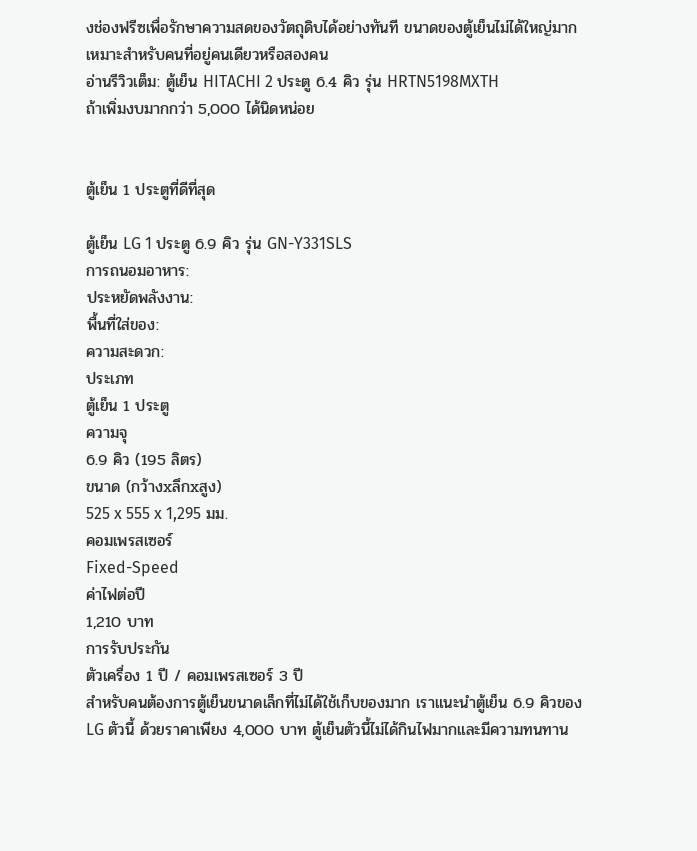งช่องฟรีซเพื่อรักษาความสดของวัตถุดิบได้อย่างทันที ขนาดของตู้เย็นไม่ได้ใหญ่มาก เหมาะสำหรับคนที่อยู่คนเดียวหรือสองคน
อ่านรีวิวเต็ม: ตู้เย็น HITACHI 2 ประตู 6.4 คิว รุ่น HRTN5198MXTH
ถ้าเพิ่มงบมากกว่า 5,000 ได้นิดหน่อย


ตู้เย็น 1 ประตูที่ดีที่สุด

ตู้เย็น LG 1 ประตู 6.9 คิว รุ่น GN-Y331SLS
การถนอมอาหาร:
ประหยัดพลังงาน:
พื้นที่ใส่ของ:
ความสะดวก:
ประเภท
ตู้เย็น 1 ประตู
ความจุ
6.9 คิว (195 ลิตร)
ขนาด (กว้างxลึกxสูง)
525 x 555 x 1,295 มม.
คอมเพรสเซอร์
Fixed-Speed
ค่าไฟต่อปี
1,210 บาท
การรับประกัน
ตัวเครื่อง 1 ปี / คอมเพรสเซอร์ 3 ปี
สำหรับคนต้องการตู้เย็นขนาดเล็กที่ไม่ได้ใช้เก็บของมาก เราแนะนำตู้เย็น 6.9 คิวของ LG ตัวนี้ ด้วยราคาเพียง 4,000 บาท ตู้เย็นตัวนี้ไม่ได้กินไฟมากและมีความทนทาน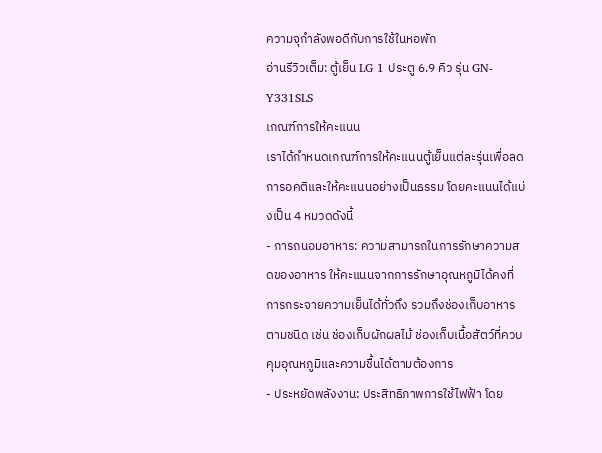ความจุกำลังพอดีกับการใช้ในหอพัก
อ่านรีวิวเต็ม: ตู้เย็น LG 1 ประตู 6.9 คิว รุ่น GN-Y331SLS
เกณฑ์การให้คะแนน
เราได้กำหนดเกณฑ์การให้คะแนนตู้เย็นแต่ละรุ่นเพื่อลดการอคติและให้คะแนนอย่างเป็นธรรม โดยคะแนนได้แบ่งเป็น 4 หมวดดังนี้
- การถนอมอาหาร: ความสามารถในการรักษาความสดของอาหาร ให้คะแนนจากการรักษาอุณหภูมิได้คงที่ การกระจายความเย็นได้ทั่วถึง รวมถึงช่องเก็บอาหารตามชนิด เช่น ช่องเก็บผักผลไม้ ช่องเก็บเนื้อสัตว์ที่ควบคุมอุณหภูมิและความชื้นได้ตามต้องการ
- ประหยัดพลังงาน: ประสิทธิภาพการใช้ไฟฟ้า โดย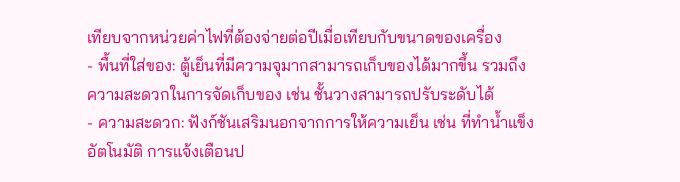เทียบจากหน่วยค่าไฟที่ต้องจ่ายต่อปีเมื่อเทียบกับขนาดของเครื่อง
- พื้นที่ใส่ของ: ตู้เย็นที่มีความจุมากสามารถเก็บของได้มากขึ้น รวมถึงความสะดวกในการจัดเก็บของ เช่น ชั้นวางสามารถปรับระดับได้
- ความสะดวก: ฟังก์ชันเสริมนอกจากการให้ความเย็น เช่น ที่ทำน้ำแข็งอัตโนมัติ การแจ้งเตือนป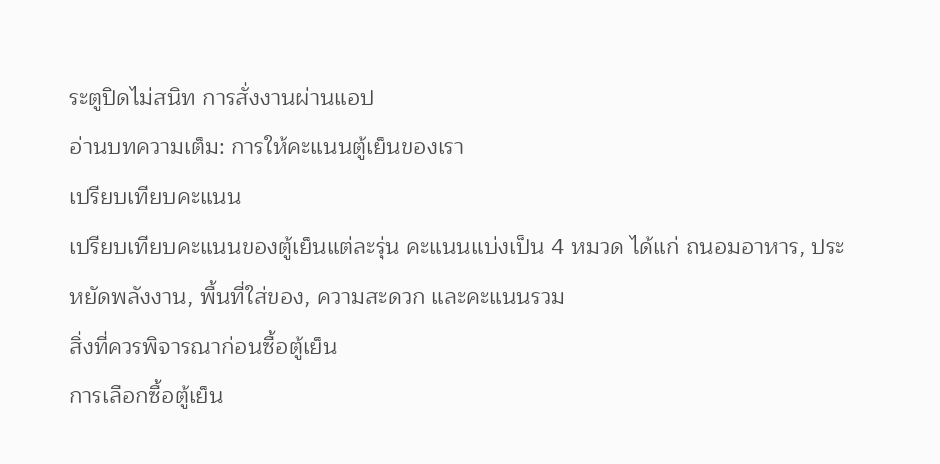ระตูปิดไม่สนิท การสั่งงานผ่านแอป
อ่านบทความเต็ม: การให้คะแนนตู้เย็นของเรา
เปรียบเทียบคะแนน
เปรียบเทียบคะแนนของตู้เย็นแต่ละรุ่น คะแนนแบ่งเป็น 4 หมวด ได้แก่ ถนอมอาหาร, ประหยัดพลังงาน, พื้นที่ใส่ของ, ความสะดวก และคะแนนรวม
สิ่งที่ควรพิจารณาก่อนซื้อตู้เย็น
การเลือกซื้อตู้เย็น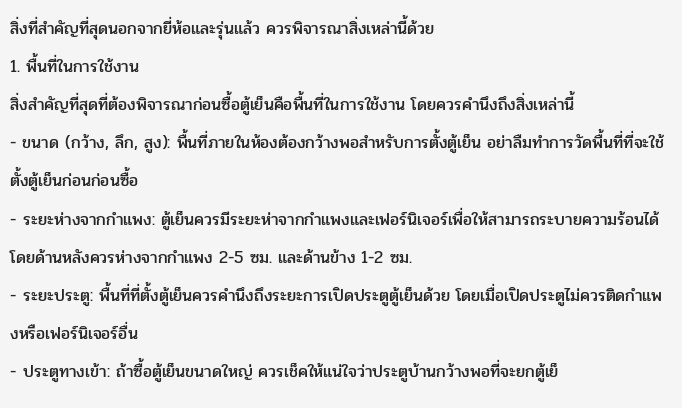สิ่งที่สำคัญที่สุดนอกจากยี่ห้อและรุ่นแล้ว ควรพิจารณาสิ่งเหล่านี้ด้วย
1. พื้นที่ในการใช้งาน
สิ่งสำคัญที่สุดที่ต้องพิจารณาก่อนซื้อตู้เย็นคือพื้นที่ในการใช้งาน โดยควรคำนึงถึงสิ่งเหล่านี้
- ขนาด (กว้าง, ลึก, สูง): พื้นที่ภายในห้องต้องกว้างพอสำหรับการตั้งตู้เย็น อย่าลืมทำการวัดพื้นที่ที่จะใช้ตั้งตู้เย็นก่อนก่อนซื้อ
- ระยะห่างจากกำแพง: ตู้เย็นควรมีระยะห่าจากกำแพงและเฟอร์นิเจอร์เพื่อให้สามารถระบายความร้อนได้ โดยด้านหลังควรห่างจากกำแพง 2-5 ซม. และด้านข้าง 1-2 ซม.
- ระยะประตู: พื้นที่ที่ตั้งตู้เย็นควรคำนึงถึงระยะการเปิดประตูตู้เย็นด้วย โดยเมื่อเปิดประตูไม่ควรติดกำแพงหรือเฟอร์นิเจอร์อื่น
- ประตูทางเข้า: ถ้าซื้อตู้เย็นขนาดใหญ่ ควรเช็คให้แน่ใจว่าประตูบ้านกว้างพอที่จะยกตู้เย็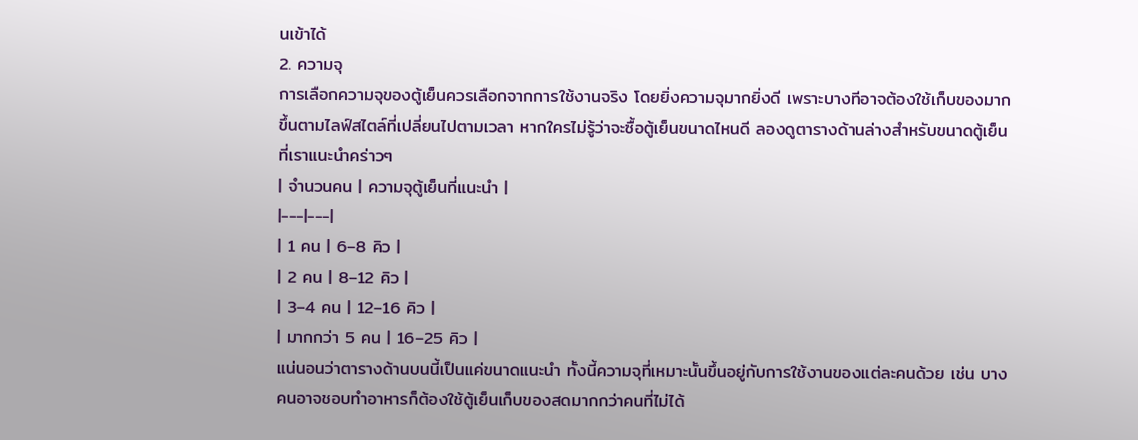นเข้าได้
2. ความจุ
การเลือกความจุของตู้เย็นควรเลือกจากการใช้งานจริง โดยยิ่งความจุมากยิ่งดี เพราะบางทีอาจต้องใช้เก็บของมากขึ้นตามไลฟ์สไตล์ที่เปลี่ยนไปตามเวลา หากใครไม่รู้ว่าจะซื้อตู้เย็นขนาดไหนดี ลองดูตารางด้านล่างสำหรับขนาดตู้เย็นที่เราแนะนำคร่าวๆ
| จำนวนคน | ความจุตู้เย็นที่แนะนำ |
|---|---|
| 1 คน | 6–8 คิว |
| 2 คน | 8–12 คิว |
| 3–4 คน | 12–16 คิว |
| มากกว่า 5 คน | 16–25 คิว |
แน่นอนว่าตารางด้านบนนี้เป็นแค่ขนาดแนะนำ ทั้งนี้ความจุที่เหมาะนั้นขึ้นอยู่กับการใช้งานของแต่ละคนด้วย เช่น บางคนอาจชอบทำอาหารก็ต้องใช้ตู้เย็นเก็บของสดมากกว่าคนที่ไม่ได้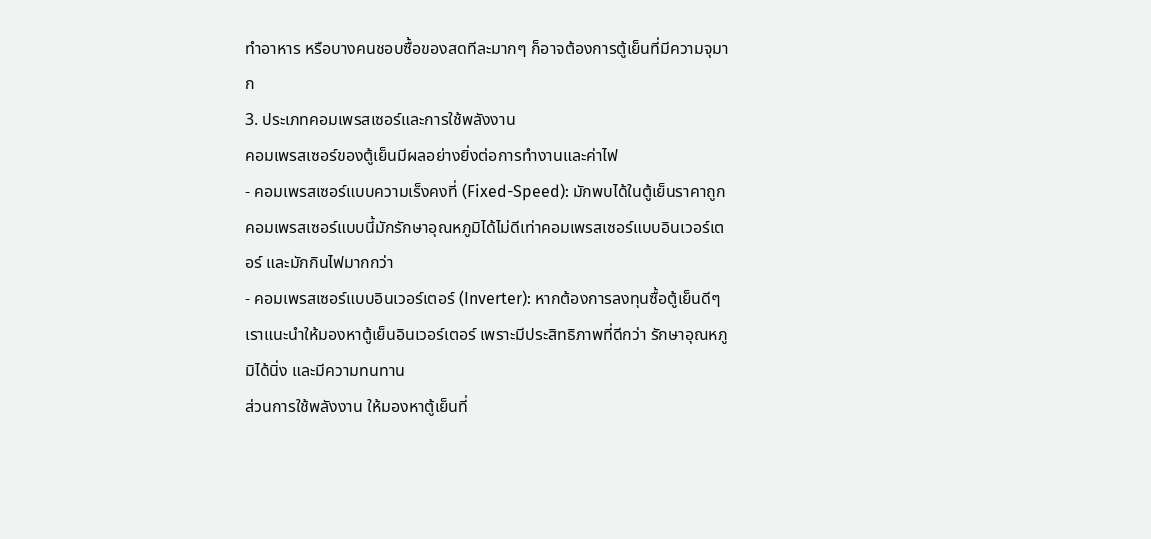ทำอาหาร หรือบางคนชอบซื้อของสดทีละมากๆ ก็อาจต้องการตู้เย็นที่มีความจุมาก
3. ประเภทคอมเพรสเซอร์และการใช้พลังงาน
คอมเพรสเซอร์ของตู้เย็นมีผลอย่างยิ่งต่อการทำงานและค่าไฟ
- คอมเพรสเซอร์แบบความเร็งคงที่ (Fixed-Speed): มักพบได้ในตู้เย็นราคาถูก คอมเพรสเซอร์แบบนี้มักรักษาอุณหภูมิได้ไม่ดีเท่าคอมเพรสเซอร์แบบอินเวอร์เตอร์ และมักกินไฟมากกว่า
- คอมเพรสเซอร์แบบอินเวอร์เตอร์ (Inverter): หากต้องการลงทุนซื้อตู้เย็นดีๆ เราแนะนำให้มองหาตู้เย็นอินเวอร์เตอร์ เพราะมีประสิทธิภาพที่ดีกว่า รักษาอุณหภูมิได้นิ่ง และมีความทนทาน
ส่วนการใช้พลังงาน ให้มองหาตู้เย็นที่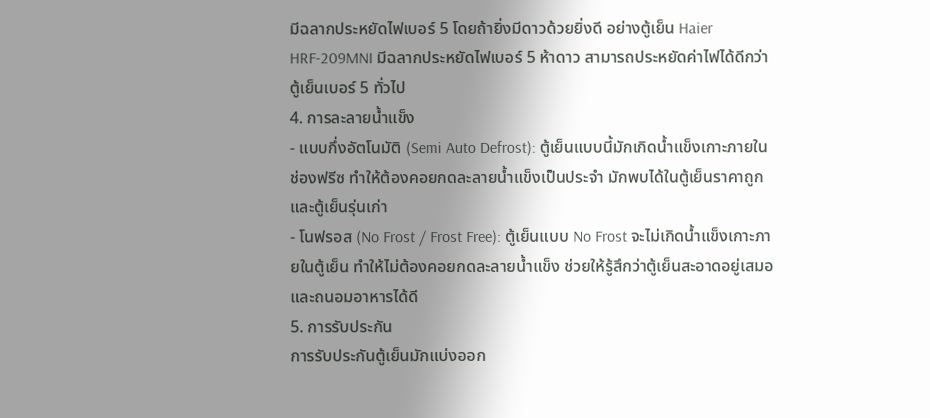มีฉลากประหยัดไฟเบอร์ 5 โดยถ้ายิ่งมีดาวด้วยยิ่งดี อย่างตู้เย็น Haier HRF-209MNI มีฉลากประหยัดไฟเบอร์ 5 ห้าดาว สามารถประหยัดค่าไฟได้ดีกว่าตู้เย็นเบอร์ 5 ทั่วไป
4. การละลายน้ำแข็ง
- แบบกึ่งอัตโนมัติ (Semi Auto Defrost): ตู้เย็นแบบนี้มักเกิดน้ำแข็งเกาะภายในช่องฟรีซ ทำให้ต้องคอยกดละลายน้ำแข็งเป็นประจำ มักพบได้ในตู้เย็นราคาถูกและตู้เย็นรุ่นเก่า
- โนฟรอส (No Frost / Frost Free): ตู้เย็นแบบ No Frost จะไม่เกิดน้ำแข็งเกาะภายในตู้เย็น ทำให้ไม่ต้องคอยกดละลายน้ำแข็ง ช่วยให้รู้สึกว่าตู้เย็นสะอาดอยู่เสมอและถนอมอาหารได้ดี
5. การรับประกัน
การรับประกันตู้เย็นมักแบ่งออก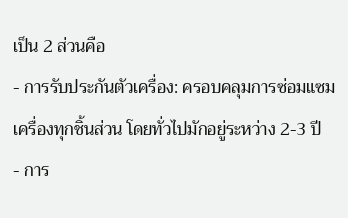เป็น 2 ส่วนคือ
- การรับประกันตัวเครื่อง: ครอบคลุมการซ่อมแซมเครื่องทุกชิ้นส่วน โดยทั่วไปมักอยู่ระหว่าง 2-3 ปี
- การ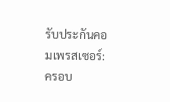รับประกันคอมเพรสเซอร์: ครอบ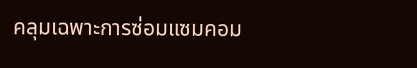คลุมเฉพาะการซ่อมแซมคอม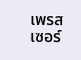เพรสเซอร์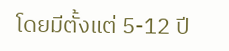โดยมีตั้งแต่ 5-12 ปี